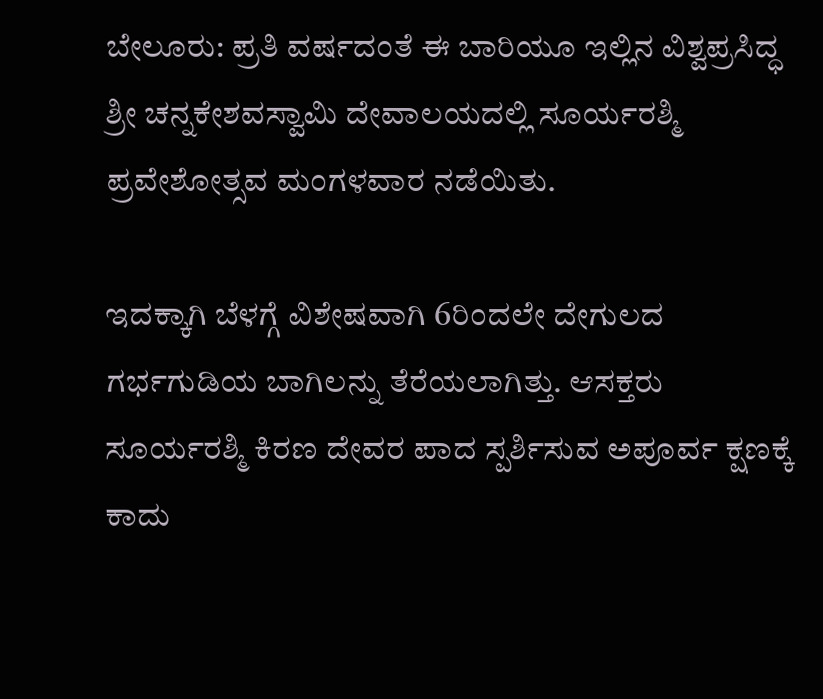ಬೇಲೂರು: ಪ್ರತಿ ವರ್ಷದಂತೆ ಈ ಬಾರಿಯೂ ಇಲ್ಲಿನ ವಿಶ್ವಪ್ರಸಿದ್ಧ ಶ್ರೀ ಚನ್ನಕೇಶವಸ್ವಾಮಿ ದೇವಾಲಯದಲ್ಲಿ ಸೂರ್ಯರಶ್ಮಿ ಪ್ರವೇಶೋತ್ಸವ ಮಂಗಳವಾರ ನಡೆಯಿತು.

ಇದಕ್ಕಾಗಿ ಬೆಳಗ್ಗೆ ವಿಶೇಷವಾಗಿ 6ರಿಂದಲೇ ದೇಗುಲದ ಗರ್ಭಗುಡಿಯ ಬಾಗಿಲನ್ನು ತೆರೆಯಲಾಗಿತ್ತು. ಆಸಕ್ತರು ಸೂರ್ಯರಶ್ಮಿ ಕಿರಣ ದೇವರ ಪಾದ ಸ್ಪರ್ಶಿಸುವ ಅಪೂರ್ವ ಕ್ಷಣಕ್ಕೆ ಕಾದು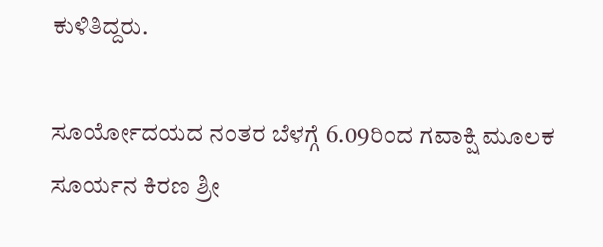ಕುಳಿತಿದ್ದರು.

ಸೂರ್ಯೋದಯದ ನಂತರ ಬೆಳಗ್ಗೆ 6.09ರಿಂದ ಗವಾಕ್ಷಿ ಮೂಲಕ ಸೂರ್ಯನ ಕಿರಣ ಶ್ರೀ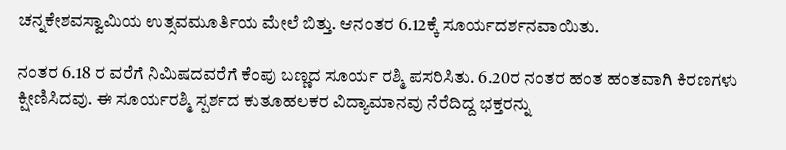ಚನ್ನಕೇಶವಸ್ವಾಮಿಯ ಉತ್ಸವಮೂರ್ತಿಯ ಮೇಲೆ ಬಿತ್ತು. ಆನಂತರ 6.12ಕ್ಕೆ ಸೂರ್ಯದರ್ಶನವಾಯಿತು.

ನಂತರ 6.18 ರ ವರೆಗೆ ನಿಮಿಷದವರೆಗೆ ಕೆಂಪು ಬಣ್ಣದ ಸೂರ್ಯ ರಶ್ಮಿ ಪಸರಿಸಿತು. 6.20ರ ನಂತರ ಹಂತ ಹಂತವಾಗಿ ಕಿರಣಗಳು ಕ್ಷೀಣಿಸಿದವು. ಈ ಸೂರ್ಯರಶ್ಮಿ ಸ್ಪರ್ಶದ ಕುತೂಹಲಕರ ವಿದ್ಯಾಮಾನವು ನೆರೆದಿದ್ದ ಭಕ್ತರನ್ನು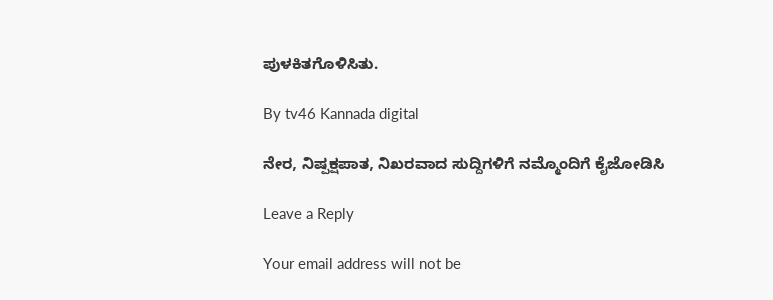ಪುಳಕಿತಗೊಳಿಸಿತು.

By tv46 Kannada digital

ನೇರ, ನಿಷ್ಪಕ್ಷಪಾತ, ನಿಖರವಾದ ಸುದ್ದಿಗಳಿಗೆ ನಮ್ಮೊಂದಿಗೆ ಕೈಜೋಡಿಸಿ

Leave a Reply

Your email address will not be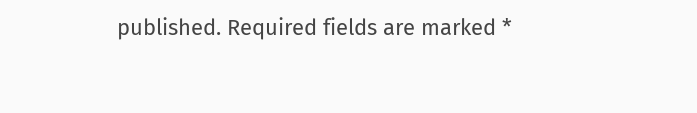published. Required fields are marked *